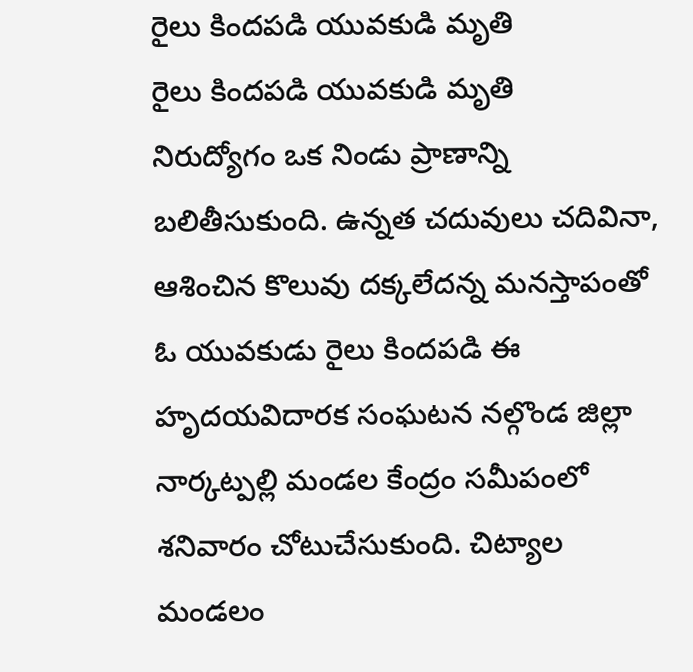రైలు కిందపడి యువకుడి మృతి
రైలు కిందపడి యువకుడి మృతి
నిరుద్యోగం ఒక నిండు ప్రాణాన్ని బలితీసుకుంది. ఉన్నత చదువులు చదివినా, ఆశించిన కొలువు దక్కలేదన్న మనస్తాపంతో ఓ యువకుడు రైలు కిందపడి ఈ హృదయవిదారక సంఘటన నల్గొండ జిల్లా నార్కట్పల్లి మండల కేంద్రం సమీపంలో శనివారం చోటుచేసుకుంది. చిట్యాల మండలం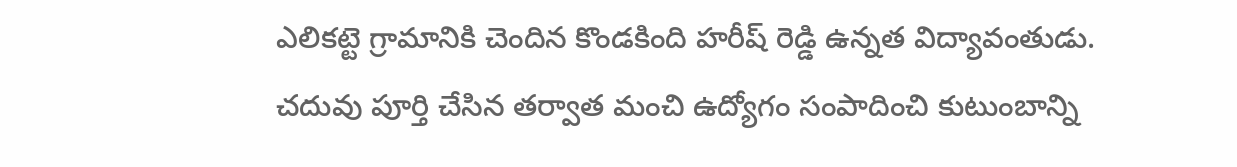ఎలికట్టె గ్రామానికి చెందిన కొండకింది హరీష్ రెడ్డి ఉన్నత విద్యావంతుడు. చదువు పూర్తి చేసిన తర్వాత మంచి ఉద్యోగం సంపాదించి కుటుంబాన్ని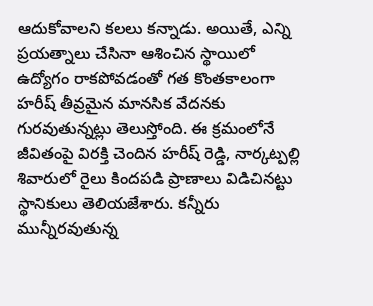ఆదుకోవాలని కలలు కన్నాడు. అయితే, ఎన్ని ప్రయత్నాలు చేసినా ఆశించిన స్థాయిలో ఉద్యోగం రాకపోవడంతో గత కొంతకాలంగా హరీష్ తీవ్రమైన మానసిక వేదనకు గురవుతున్నట్లు తెలుస్తోంది. ఈ క్రమంలోనే జీవితంపై విరక్తి చెందిన హరీష్ రెడ్డి, నార్కట్పల్లి శివారులో రైలు కిందపడి ప్రాణాలు విడిచినట్టు స్థానికులు తెలియజేశారు. కన్నీరు మున్నీరవుతున్న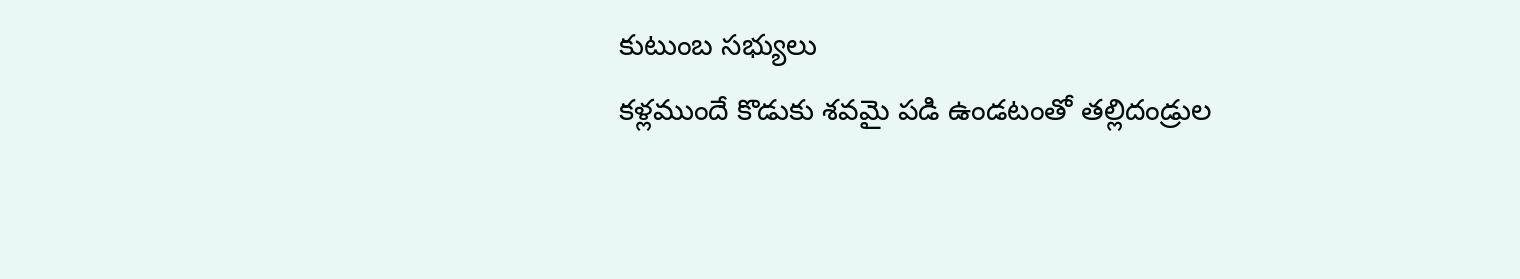కుటుంబ సభ్యులు
కళ్లముందే కొడుకు శవమై పడి ఉండటంతో తల్లిదండ్రుల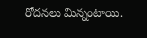రోదనలు మిన్నంటాయి.